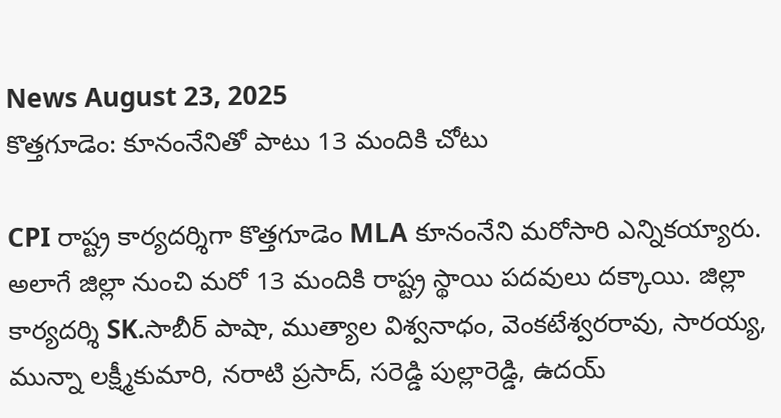News August 23, 2025
కొత్తగూడెం: కూనంనేనితో పాటు 13 మందికి చోటు

CPI రాష్ట్ర కార్యదర్శిగా కొత్తగూడెం MLA కూనంనేని మరోసారి ఎన్నికయ్యారు. అలాగే జిల్లా నుంచి మరో 13 మందికి రాష్ట్ర స్థాయి పదవులు దక్కాయి. జిల్లా కార్యదర్శి SK.సాబీర్ పాషా, ముత్యాల విశ్వనాధం, వెంకటేశ్వరరావు, సారయ్య, మున్నా లక్ష్మీకుమారి, నరాటి ప్రసాద్, సరెడ్డి పుల్లారెడ్డి, ఉదయ్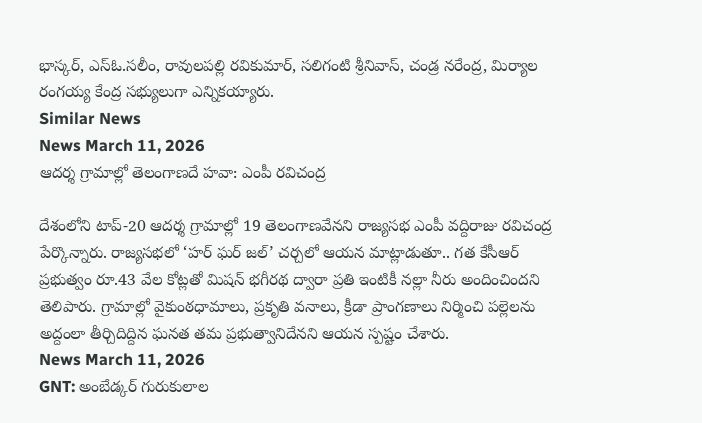భాస్కర్, ఎస్ఓ.సలీం, రావులపల్లి రవికుమార్, సలిగంటి శ్రీనివాస్, చండ్ర నరేంద్ర, మిర్యాల రంగయ్య కేంద్ర సభ్యులుగా ఎన్నికయ్యారు.
Similar News
News March 11, 2026
ఆదర్శ గ్రామాల్లో తెలంగాణదే హవా: ఎంపీ రవిచంద్ర

దేశంలోని టాప్-20 ఆదర్శ గ్రామాల్లో 19 తెలంగాణవేనని రాజ్యసభ ఎంపీ వద్దిరాజు రవిచంద్ర పేర్కొన్నారు. రాజ్యసభలో ‘హర్ ఘర్ జల్’ చర్చలో ఆయన మాట్లాడుతూ.. గత కేసీఆర్ ప్రభుత్వం రూ.43 వేల కోట్లతో మిషన్ భగీరథ ద్వారా ప్రతి ఇంటికీ నల్లా నీరు అందించిందని తెలిపారు. గ్రామాల్లో వైకుంఠధామాలు, ప్రకృతి వనాలు, క్రీడా ప్రాంగణాలు నిర్మించి పల్లెలను అద్దంలా తీర్చిదిద్దిన ఘనత తమ ప్రభుత్వానిదేనని ఆయన స్పష్టం చేశారు.
News March 11, 2026
GNT: అంబేడ్కర్ గురుకులాల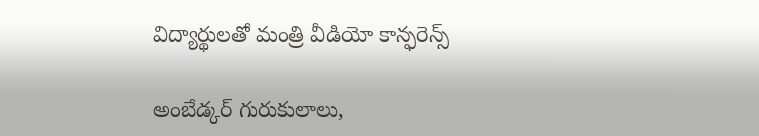విద్యార్థులతో మంత్రి వీడియో కాన్ఫరెన్స్

అంబేడ్కర్ గురుకులాలు,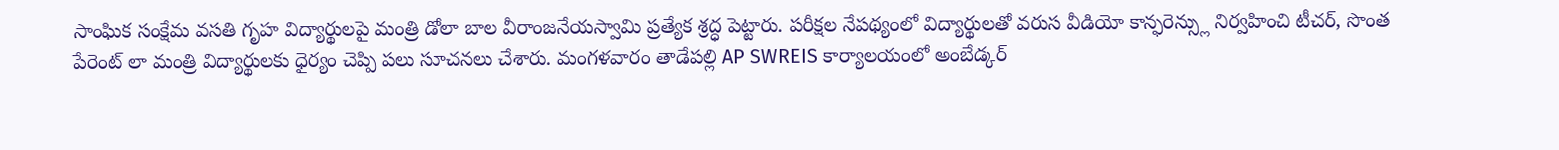సాంఘిక సంక్షేమ వసతి గృహ విద్యార్థులపై మంత్రి డోలా బాల వీరాంజనేయస్వామి ప్రత్యేక శ్రద్ధ పెట్టారు. పరీక్షల నేపథ్యంలో విద్యార్థులతో వరుస వీడియో కాన్ఫరెన్స్లు నిర్వహించి టీచర్, సొంత పేరెంట్ లా మంత్రి విద్యార్థులకు ధైర్యం చెప్పి పలు సూచనలు చేశారు. మంగళవారం తాడేపల్లి AP SWREIS కార్యాలయంలో అంబేడ్కర్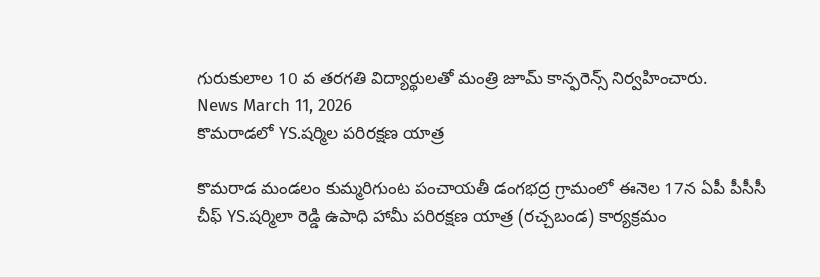గురుకులాల 10 వ తరగతి విద్యార్థులతో మంత్రి జూమ్ కాన్ఫరెన్స్ నిర్వహించారు.
News March 11, 2026
కొమరాడలో YS.షర్మిల పరిరక్షణ యాత్ర

కొమరాడ మండలం కుమ్మరిగుంట పంచాయతీ డంగభద్ర గ్రామంలో ఈనెల 17న ఏపీ పీసీసీ చీఫ్ YS.షర్మిలా రెడ్డి ఉపాధి హామీ పరిరక్షణ యాత్ర (రచ్చబండ) కార్యక్రమం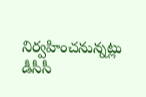నిర్వహించనున్నట్లు డీసీసీ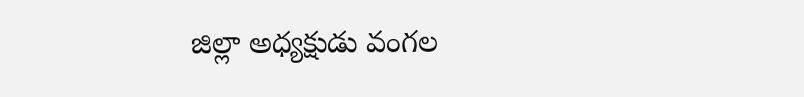జిల్లా అధ్యక్షుడు వంగల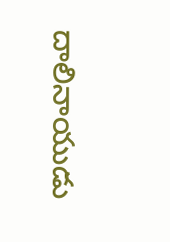దాలినాయుడు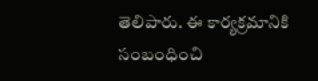తెలిపారు. ఈ కార్యక్రమానికి సంబంధించి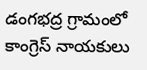డంగభద్ర గ్రామంలో కాంగ్రెస్ నాయకులు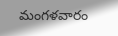మంగళవారం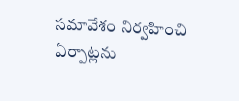సమావేశం నిర్వహించి ఏర్పాట్లను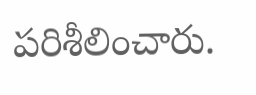పరిశీలించారు.